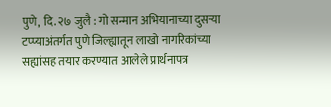पुणे, दि. २७ जुलै : गो सन्मान अभियानाच्या दुसऱ्या टप्प्याअंतर्गत पुणे जिल्ह्यातून लाखो नागरिकांच्या सह्यांसह तयार करण्यात आलेले प्रार्थनापत्र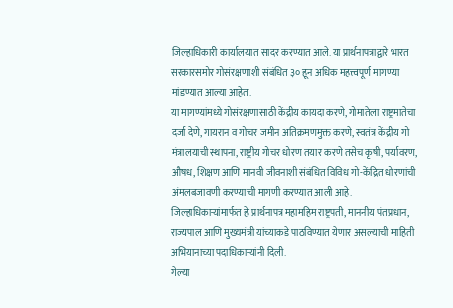जिल्हाधिकारी कार्यालयात सादर करण्यात आले. या प्रार्थनापत्राद्वारे भारत सरकारसमोर गोसंरक्षणाशी संबंधित ३० हून अधिक महत्त्वपूर्ण मागण्या मांडण्यात आल्या आहेत.
या मागण्यांमध्ये गोसंरक्षणासाठी केंद्रीय कायदा करणे, गोमातेला राष्ट्रमातेचा दर्जा देणे, गायरान व गोचर जमीन अतिक्रमणमुक्त करणे, स्वतंत्र केंद्रीय गो मंत्रालयाची स्थापना, राष्ट्रीय गोचर धोरण तयार करणे तसेच कृषी, पर्यावरण, औषध, शिक्षण आणि मानवी जीवनाशी संबंधित विविध गो-केंद्रित धोरणांची अंमलबजावणी करण्याची मागणी करण्यात आली आहे.
जिल्हाधिकाऱ्यांमार्फत हे प्रार्थनापत्र महामहिम राष्ट्रपती, माननीय पंतप्रधान, राज्यपाल आणि मुख्यमंत्री यांच्याकडे पाठविण्यात येणार असल्याची माहिती अभियानाच्या पदाधिकाऱ्यांनी दिली.
गेल्या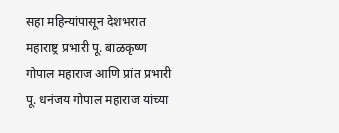सहा महिन्यांपासून देशभरात महाराष्ट्र प्रभारी पू. बाळकृष्ण गोपाल महाराज आणि प्रांत प्रभारी पू. धनंजय गोपाल महाराज यांच्या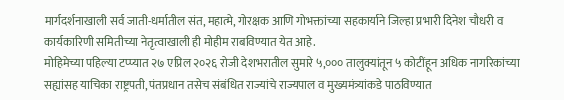मार्गदर्शनाखाली सर्व जाती-धर्मातील संत, महात्मे, गोरक्षक आणि गोभक्तांच्या सहकार्याने जिल्हा प्रभारी दिनेश चौधरी व कार्यकारिणी समितीच्या नेतृत्वाखाली ही मोहीम राबविण्यात येत आहे.
मोहिमेच्या पहिल्या टप्प्यात २७ एप्रिल २०२६ रोजी देशभरातील सुमारे ५,००० तालुक्यांतून ५ कोटींहून अधिक नागरिकांच्या सह्यांसह याचिका राष्ट्रपती, पंतप्रधान तसेच संबंधित राज्यांचे राज्यपाल व मुख्यमंत्र्यांकडे पाठविण्यात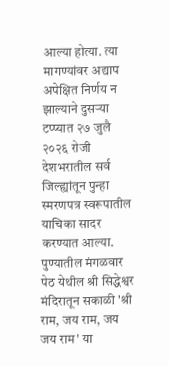आल्या होत्या. त्या मागण्यांवर अद्याप अपेक्षित निर्णय न झाल्याने दुसऱ्या टप्प्यात २७ जुलै २०२६ रोजी देशभरातील सर्व जिल्ह्यांतून पुन्हा स्मरणपत्र स्वरूपातील याचिका सादर करण्यात आल्या.
पुण्यातील मंगळवार पेठ येथील श्री सिद्धेश्वर मंदिरातून सकाळी 'श्री राम, जय राम, जय जय राम' या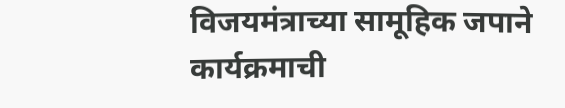विजयमंत्राच्या सामूहिक जपाने कार्यक्रमाची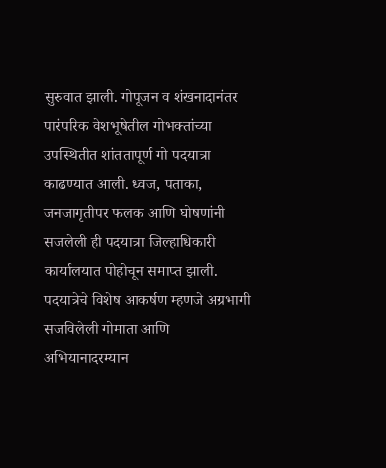सुरुवात झाली. गोपूजन व शंखनादानंतर पारंपरिक वेशभूषेतील गोभक्तांच्या उपस्थितीत शांततापूर्ण गो पदयात्रा काढण्यात आली. ध्वज, पताका, जनजागृतीपर फलक आणि घोषणांनी सजलेली ही पदयात्रा जिल्हाधिकारी कार्यालयात पोहोचून समाप्त झाली.
पदयात्रेचे विशेष आकर्षण म्हणजे अग्रभागी सजविलेली गोमाता आणि अभियानादरम्यान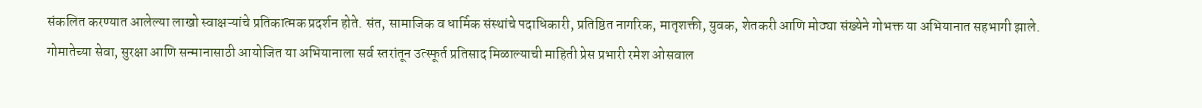संकलित करण्यात आलेल्या लाखो स्वाक्षऱ्यांचे प्रतिकात्मक प्रदर्शन होते. संत, सामाजिक व धार्मिक संस्थांचे पदाधिकारी, प्रतिष्ठित नागरिक, मातृशक्ती, युवक, शेतकरी आणि मोठ्या संख्येने गोभक्त या अभियानात सहभागी झाले.
गोमातेच्या सेवा, सुरक्षा आणि सन्मानासाठी आयोजित या अभियानाला सर्व स्तरांतून उत्स्फूर्त प्रतिसाद मिळाल्याची माहिती प्रेस प्रभारी रमेश ओसवाल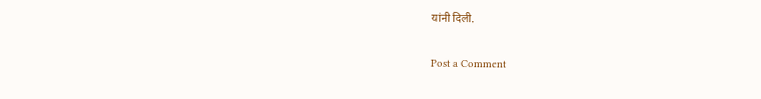यांनी दिली.

Post a Comment